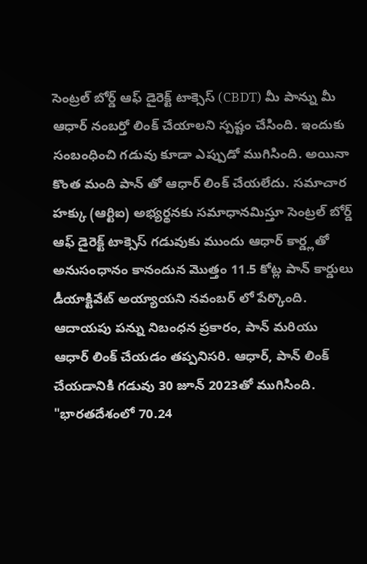సెంట్రల్ బోర్డ్ ఆఫ్ డైరెక్ట్ టాక్సెస్ (CBDT) మీ పాన్ను మీ ఆధార్ నంబర్తో లింక్ చేయాలని స్పష్టం చేసింది. ఇందుకు సంబంధించి గడువు కూడా ఎప్పుడో ముగిసింది. అయినా కొంత మంది పాన్ తో ఆధార్ లింక్ చేయలేదు. సమాచార హక్కు (ఆర్టిఐ) అభ్యర్థనకు సమాధానమిస్తూ సెంట్రల్ బోర్డ్ ఆఫ్ డైరెక్ట్ టాక్సెస్ గడువుకు ముందు ఆధార్ కార్డ్లతో అనుసంధానం కానందున మొత్తం 11.5 కోట్ల పాన్ కార్డులు డీయాక్టివేట్ అయ్యాయని నవంబర్ లో పేర్కొంది.
ఆదాయపు పన్ను నిబంధన ప్రకారం, పాన్ మరియు ఆధార్ లింక్ చేయడం తప్పనిసరి. ఆధార్, పాన్ లింక్ చేయడానికి గడువు 30 జూన్ 2023తో ముగిసింది. "భారతదేశంలో 70.24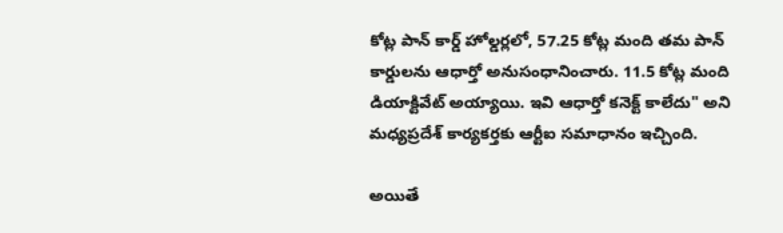కోట్ల పాన్ కార్డ్ హోల్డర్లలో, 57.25 కోట్ల మంది తమ పాన్ కార్డులను ఆధార్తో అనుసంధానించారు. 11.5 కోట్ల మంది డియాక్టివేట్ అయ్యాయి. ఇవి ఆధార్తో కనెక్ట్ కాలేదు" అని మధ్యప్రదేశ్ కార్యకర్తకు ఆర్టీఐ సమాధానం ఇచ్చింది.

అయితే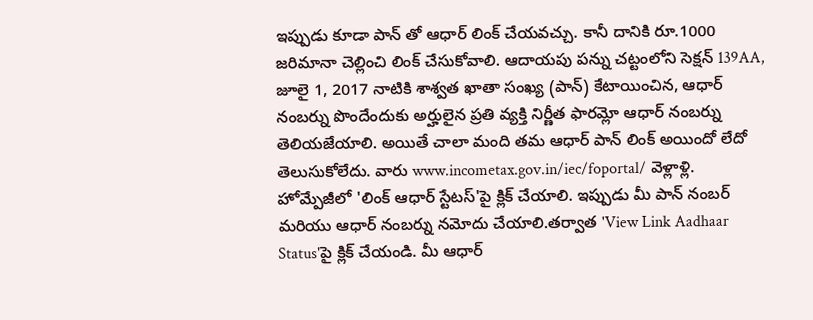ఇప్పుడు కూడా పాన్ తో ఆధార్ లింక్ చేయవచ్చు. కానీ దానికి రూ.1000 జరిమానా చెల్లించి లింక్ చేసుకోవాలి. ఆదాయపు పన్ను చట్టంలోని సెక్షన్ 139AA, జూలై 1, 2017 నాటికి శాశ్వత ఖాతా సంఖ్య (పాన్) కేటాయించిన, ఆధార్ నంబర్ను పొందేందుకు అర్హులైన ప్రతి వ్యక్తి నిర్ణీత ఫారమ్లో ఆధార్ నంబర్ను తెలియజేయాలి. అయితే చాలా మంది తమ ఆధార్ పాన్ లింక్ అయిందో లేదో తెలుసుకోలేదు. వారు www.incometax.gov.in/iec/foportal/ వెళ్లాళ్లి.
హోమ్పేజీలో 'లింక్ ఆధార్ స్టేటస్'పై క్లిక్ చేయాలి. ఇప్పుడు మీ పాన్ నంబర్ మరియు ఆధార్ నంబర్ను నమోదు చేయాలి.తర్వాత 'View Link Aadhaar Status'పై క్లిక్ చేయండి. మీ ఆధార్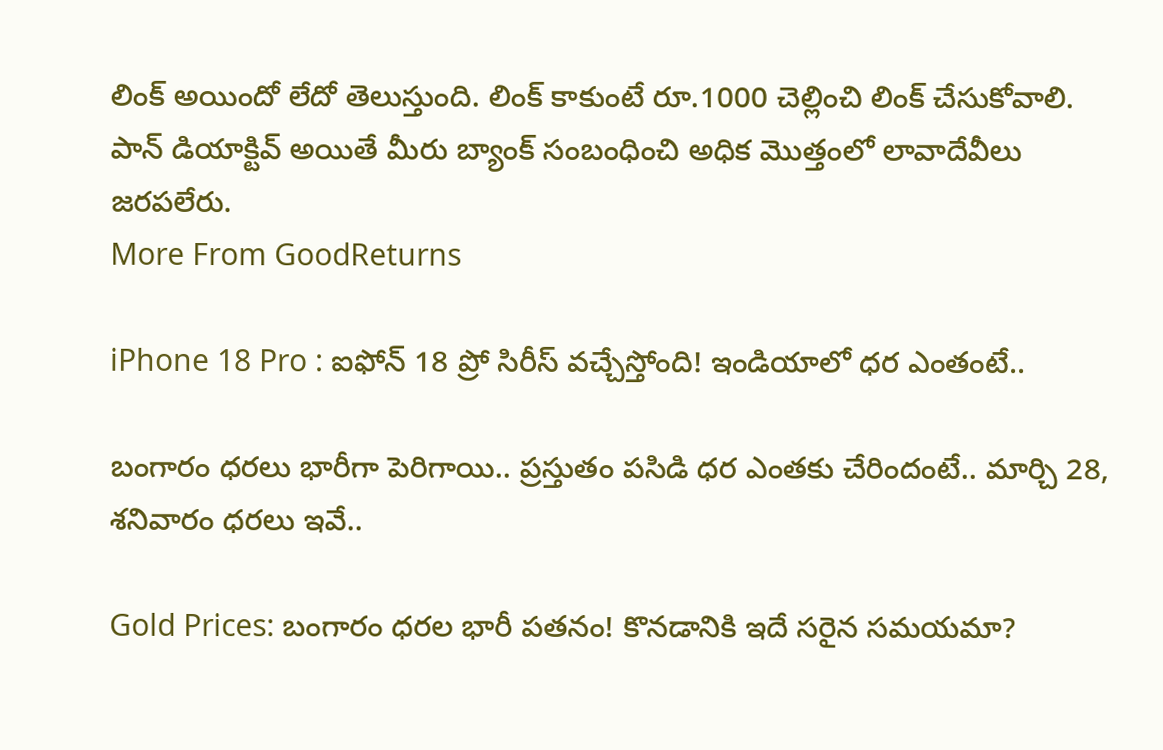లింక్ అయిందో లేదో తెలుస్తుంది. లింక్ కాకుంటే రూ.1000 చెల్లించి లింక్ చేసుకోవాలి. పాన్ డియాక్టివ్ అయితే మీరు బ్యాంక్ సంబంధించి అధిక మొత్తంలో లావాదేవీలు జరపలేరు.
More From GoodReturns

iPhone 18 Pro : ఐఫోన్ 18 ప్రో సిరీస్ వచ్చేస్తోంది! ఇండియాలో ధర ఎంతంటే..

బంగారం ధరలు భారీగా పెరిగాయి.. ప్రస్తుతం పసిడి ధర ఎంతకు చేరిందంటే.. మార్చి 28, శనివారం ధరలు ఇవే..

Gold Prices: బంగారం ధరల భారీ పతనం! కొనడానికి ఇదే సరైన సమయమా?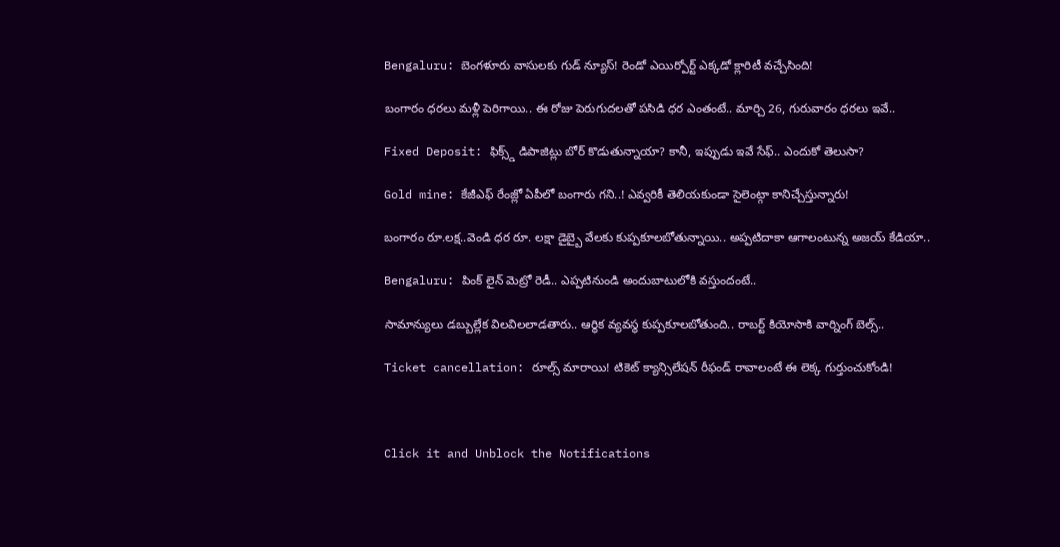Bengaluru: బెంగళూరు వాసులకు గుడ్ న్యూస్! రెండో ఎయిర్పోర్ట్ ఎక్కడో క్లారిటీ వచ్చేసింది!

బంగారం ధరలు మళ్లీ పెరిగాయి.. ఈ రోజు పెరుగుదలతో పసిడి ధర ఎంతంటే.. మార్చి 26, గురువారం ధరలు ఇవే..

Fixed Deposit: ఫిక్స్డ్ డిపాజిట్లు బోర్ కొడుతున్నాయా? కానీ, ఇప్పుడు ఇవే సేఫ్.. ఎందుకో తెలుసా?

Gold mine: కేజీఎఫ్ రేంజ్లో ఏపీలో బంగారు గని..! ఎవ్వరికీ తెలియకుండా సైలెంట్గా కానిచ్చేస్తున్నారు!

బంగారం రూ.లక్ష..వెండి ధర రూ. లక్షా డైబ్బై వేలకు కుప్పకూలబోతున్నాయి.. అప్పటిదాకా ఆగాలంటున్న అజయ్ కేడియా..

Bengaluru: పింక్ లైన్ మెట్రో రెడీ.. ఎప్పటినుండి అందుబాటులోకి వస్తుందంటే..

సామాన్యులు డబ్బుల్లేక విలవిలలాడతారు.. ఆర్థిక వ్యవస్థ కుప్పకూలబోతుంది.. రాబర్ట్ కియోసాకి వార్నింగ్ బెల్స్..

Ticket cancellation: రూల్స్ మారాయి! టికెట్ క్యాన్సిలేషన్ రీఫండ్ రావాలంటే ఈ లెక్క గుర్తుంచుకోండి!



Click it and Unblock the Notifications